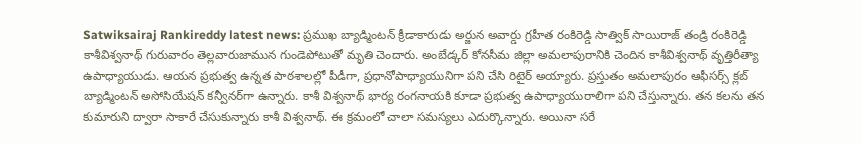Satwiksairaj Rankireddy latest news: ప్రముఖ బ్యాడ్మింటన్‌ క్రీడాకారుడు అర్జున అవార్డు గ్రహీత రంకిరెడ్డి సాత్విక్‌ సాయిరాజ్‌ తండ్రి రంకిరెడ్డి కాశీవిశ్వనాథ్‌ గురువారం తెల్లవారుజామున గుండెపోటుతో మృతి చెందారు. అంబేడ్కర్‌ కోనసీమ జిల్లా అమలాపురానికి చెందిన కాశీవిశ్వనాథ్‌ వృత్తిరీత్యా ఉపాధ్యాయుడు. ఆయన ప్రభుత్వ ఉన్నత పాఠశాలల్లో పీడీగా, ప్రధానోపాధ్యాయునిగా పని చేసి రిటైర్‌ అయ్యారు. ప్రస్తుతం అమలాపురం ఆఫీసర్స్‌ క్లబ్‌ బ్యాడ్మింటన్‌ అసోసియేషన్‌ కన్వీనర్‌గా ఉన్నారు. కాశీ విశ్వనాథ్‌ భార్య రంగనాయకి కూడా ప్రభుత్వ ఉపాధ్యాయురాలిగా పని చేస్తున్నారు. తన కలను తన కుమారుని ద్వారా సాకారే చేసుకున్నారు కాశీ విశ్వనాథ్‌. ఈ క్రమంలో చాలా సమస్యలు ఎదుర్కొన్నారు. అయినా సరే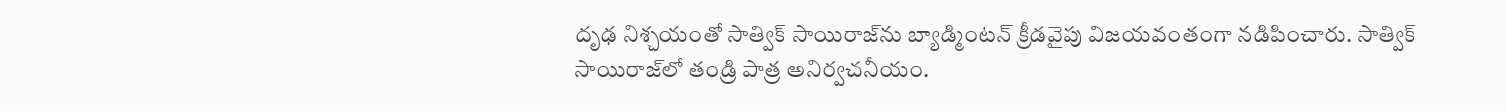దృఢ నిశ్చయంతో సాత్విక్‌ సాయిరాజ్‌ను బ్యాడ్మింటన్‌ క్రీడవైపు విజయవంతంగా నడిపించారు. సాత్విక్‌ సాయిరాజ్‌లో తండ్రి పాత్ర అనిర్వచనీయం.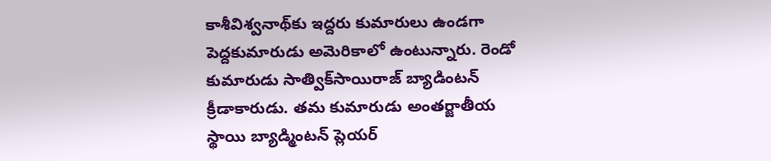కాశీవిశ్వనాథ్‌కు ఇద్దరు కుమారులు ఉండగా పెద్దకుమారుడు అమెరికాలో ఉంటున్నారు. రెండో కుమారుడు సాత్విక్‌సాయిరాజ్‌ బ్యాడింటన్‌ క్రీడాకారుడు. తమ కుమారుడు అంతర్జాతీయ స్థాయి బ్యాడ్మింటన్‌ ప్లెయర్‌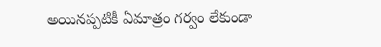అయినప్పటికీ ఏమాత్రం గర్వం లేకుండా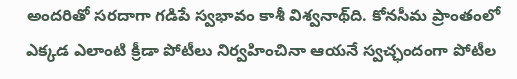అందరితో సరదాగా గడిపే స్వభావం కాశీ విశ్వనాథ్‌ది. కోనసీమ ప్రాంతంలో ఎక్కడ ఎలాంటి క్రీడా పోటీలు నిర్వహించినా ఆయనే స్వచ్ఛందంగా పోటీల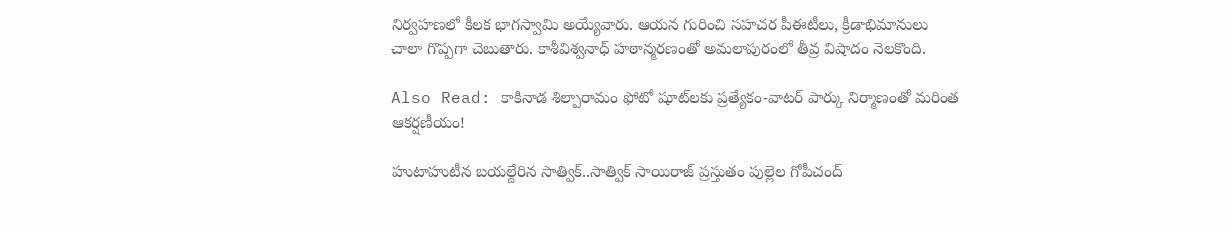నిర్వహణలో కీలక భాగస్వామి అయ్యేవారు. ఆయన గురించి సహచర పీఈటీలు, క్రీడాభిమానులు చాలా గొప్పగా చెబుతారు. కాశీవిశ్వనాధ్‌ హఠాన్మరణంతో అమలాపురంలో తీవ్ర విషాదం నెలకొంది.

Also Read: కాకినాడ శిల్పారామం ఫోటో షూట్‌లకు ప్రత్యేకం-వాటర్‌ పార్కు నిర్మాణంతో మరింత ఆకర్షణీయం!

హుటాహుటీన బయల్దేరిన సాత్విక్‌..సాత్విక్‌ సాయిరాజ్‌ ప్రస్తుతం పుల్లెల గోపీచంద్‌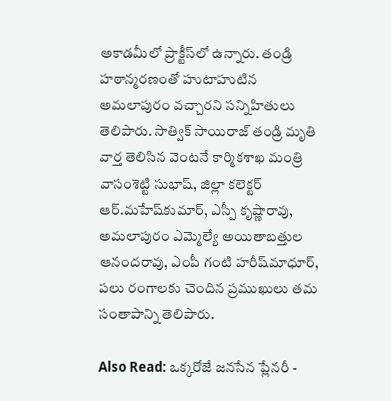అకాడమీలో ప్రాక్టీస్‌లో ఉన్నారు. తండ్రి హఠాన్మరణంతో హుటాహుటిన అమలాపురం వచ్చారని సన్నిహితులు తెలిపారు. సాత్విక్‌ సాయిరాజ్‌ తండ్రి మృతి వార్త తెలిసిన వెంటనే కార్మికశాఖ మంత్రి వాసంశెట్టి సుభాష్‌, జిల్లా కలెక్టర్‌ ఆర్‌.మహేష్‌కుమార్‌, ఎస్పీ కృష్ణారావు, అమలాపురం ఎమ్మెల్యే అయితాబత్తుల ఆనందరావు, ఎంపీ గంటి హరీష్‌మాధూర్‌, పలు రంగాలకు చెందిన ప్రముఖులు తమ సంతాపాన్ని తెలిపారు.

Also Read: ఒక్కరోజే జనసేన ప్లేనరీ -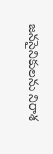జనసైనికులను నిరాశ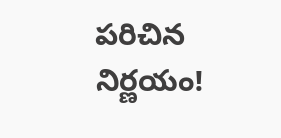పరిచిన నిర్ణయం!